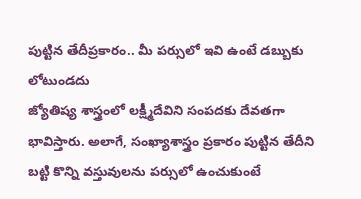పుట్టిన తేదీప్రకారం.. మీ పర్సులో ఇవి ఉంటే డబ్బుకు లోటుండదు
జ్యోతిష్య శాస్త్రంలో లక్ష్మీదేవిని సంపదకు దేవతగా భావిస్తారు. అలాగే, సంఖ్యాశాస్త్రం ప్రకారం పుట్టిన తేదీని బట్టి కొన్ని వస్తువులను పర్సులో ఉంచుకుంటే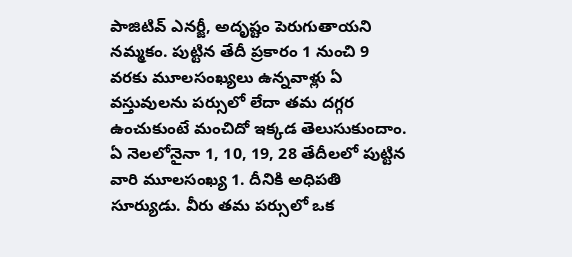పాజిటివ్ ఎనర్జీ, అదృష్టం పెరుగుతాయని నమ్మకం. పుట్టిన తేదీ ప్రకారం 1 నుంచి 9 వరకు మూలసంఖ్యలు ఉన్నవాళ్లు ఏ వస్తువులను పర్సులో లేదా తమ దగ్గర ఉంచుకుంటే మంచిదో ఇక్కడ తెలుసుకుందాం. ఏ నెలలోనైనా 1, 10, 19, 28 తేదీలలో పుట్టిన వారి మూలసంఖ్య 1. దీనికి అధిపతి సూర్యుడు. వీరు తమ పర్సులో ఒక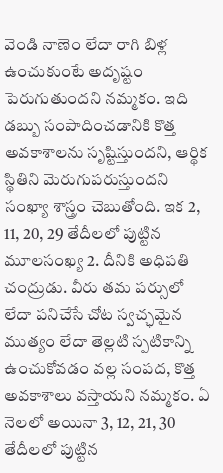వెండి నాణెం లేదా రాగి బిళ్ల ఉంచుకుంటే అదృష్టం పెరుగుతుందని నమ్మకం. ఇది డబ్బు సంపాదించడానికి కొత్త అవకాశాలను సృష్టిస్తుందని, ఆర్థిక స్థితిని మెరుగుపరుస్తుందని సంఖ్యా శాస్త్రం చెబుతోంది. ఇక 2, 11, 20, 29 తేదీలలో పుట్టిన మూలసంఖ్య 2. దీనికి అధిపతి చంద్రుడు. వీరు తమ పర్సులో లేదా పనిచేసే చోట స్వచ్ఛమైన ముత్యం లేదా తెల్లటి స్పటికాన్ని ఉంచుకోవడం వల్ల సంపద, కొత్త అవకాశాలు వస్తాయని నమ్మకం. ఏ నెలలో అయినా 3, 12, 21, 30 తేదీలలో పుట్టిన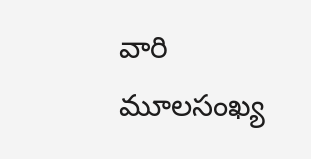వారి మూలసంఖ్య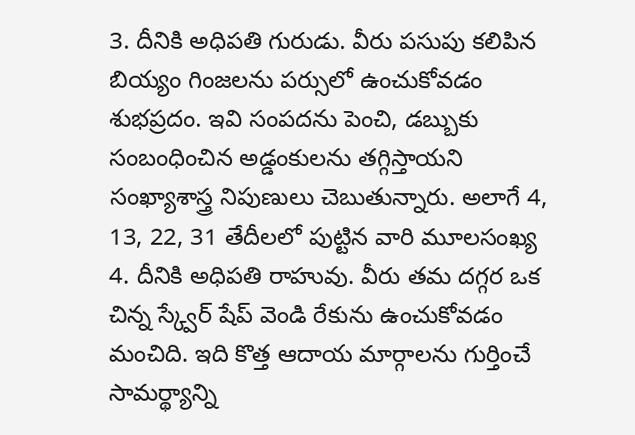3. దీనికి అధిపతి గురుడు. వీరు పసుపు కలిపిన బియ్యం గింజలను పర్సులో ఉంచుకోవడం శుభప్రదం. ఇవి సంపదను పెంచి, డబ్బుకు సంబంధించిన అడ్డంకులను తగ్గిస్తాయని సంఖ్యాశాస్త్ర నిపుణులు చెబుతున్నారు. అలాగే 4, 13, 22, 31 తేదీలలో పుట్టిన వారి మూలసంఖ్య 4. దీనికి అధిపతి రాహువు. వీరు తమ దగ్గర ఒక చిన్న స్క్వేర్ షేప్ వెండి రేకును ఉంచుకోవడం మంచిది. ఇది కొత్త ఆదాయ మార్గాలను గుర్తించే సామర్థ్యాన్ని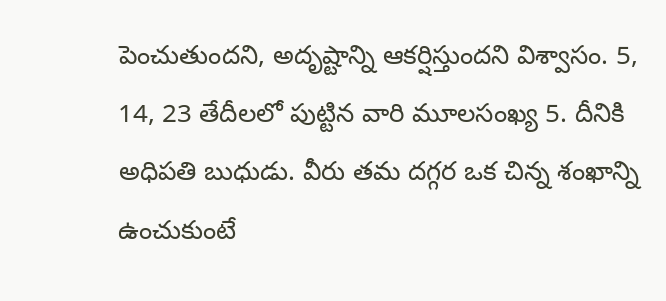పెంచుతుందని, అదృష్టాన్ని ఆకర్షిస్తుందని విశ్వాసం. 5, 14, 23 తేదీలలో పుట్టిన వారి మూలసంఖ్య 5. దీనికి అధిపతి బుధుడు. వీరు తమ దగ్గర ఒక చిన్న శంఖాన్ని ఉంచుకుంటే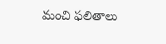మంచి ఫలితాలు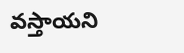వస్తాయని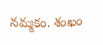నమ్మకం. శంఖం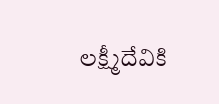లక్ష్మీదేవికి